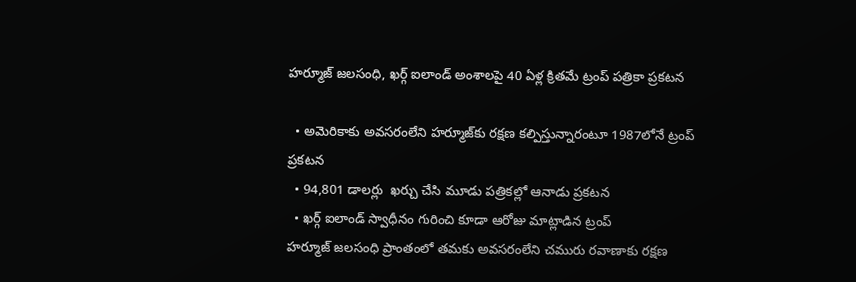హర్మూజ్ జలసంధి, ఖర్గ్ ఐలాండ్ అంశాలపై 40 ఏళ్ల క్రితమే ట్రంప్ పత్రికా ప్రకటన

  • అమెరికాకు అవసరంలేని హర్మూజ్‌కు రక్షణ కల్పిస్తున్నారంటూ 1987లోనే ట్రంప్ ప్రకటన
  • 94,801 డాలర్లు  ఖర్చు చేసి మూడు పత్రికల్లో ఆనాడు ప్రకటన
  • ఖర్గ్ ఐలాండ్ స్వాధీనం గురించి కూడా ఆరోజు మాట్లాడిన ట్రంప్
హర్మూజ్ జలసంధి ప్రాంతంలో తమకు అవసరంలేని చమురు రవాణాకు రక్షణ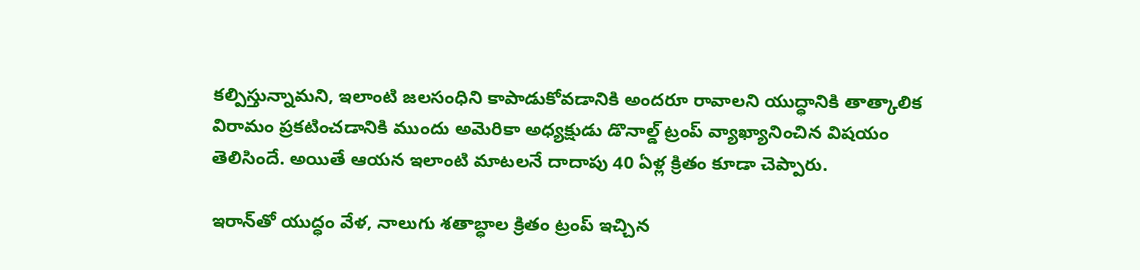కల్పిస్తున్నామని, ఇలాంటి జలసంధిని కాపాడుకోవడానికి అందరూ రావాలని యుద్ధానికి తాత్కాలిక విరామం ప్రకటించడానికి ముందు అమెరికా అధ్యక్షుడు డొనాల్డ్ ట్రంప్ వ్యాఖ్యానించిన విషయం తెలిసిందే. అయితే ఆయన ఇలాంటి మాటలనే దాదాపు 40 ఏళ్ల క్రితం కూడా చెప్పారు.

ఇరాన్‌తో యుద్ధం వేళ, నాలుగు శతాబ్ధాల క్రితం ట్రంప్ ఇచ్చిన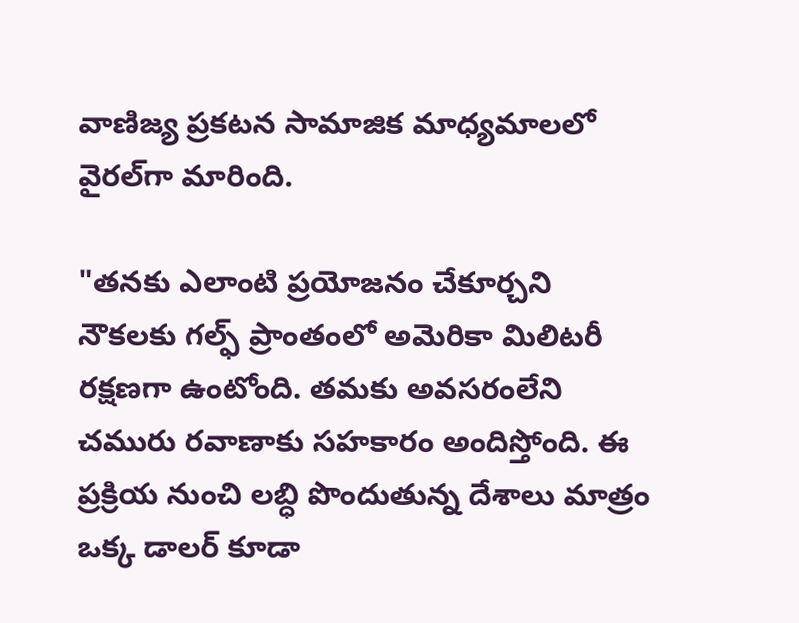వాణిజ్య ప్రకటన సామాజిక మాధ్యమాలలో వైరల్‌గా మారింది.

"తనకు ఎలాంటి ప్రయోజనం చేకూర్చని నౌకలకు గల్ఫ్ ప్రాంతంలో అమెరికా మిలిటరీ రక్షణగా ఉంటోంది. తమకు అవసరంలేని చమురు రవాణాకు సహకారం అందిస్తోంది. ఈ ప్రక్రియ నుంచి లబ్ధి పొందుతున్న దేశాలు మాత్రం ఒక్క డాలర్ కూడా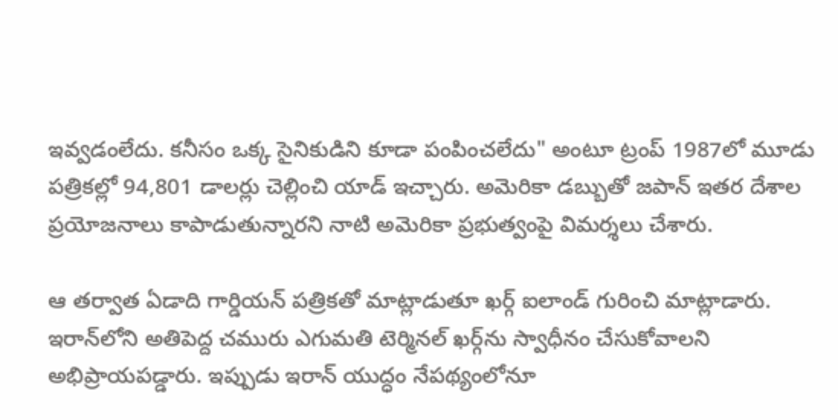ఇవ్వడంలేదు. కనీసం ఒక్క సైనికుడిని కూడా పంపించలేదు" అంటూ ట్రంప్ 1987లో మూడు పత్రికల్లో 94,801 డాలర్లు చెల్లించి యాడ్ ఇచ్చారు. అమెరికా డబ్బుతో జపాన్ ఇతర దేశాల ప్రయోజనాలు కాపాడుతున్నారని నాటి అమెరికా ప్రభుత్వంపై విమర్శలు చేశారు.

ఆ తర్వాత ఏడాది గార్డియన్ పత్రికతో మాట్లాడుతూ ఖర్గ్ ఐలాండ్ గురించి మాట్లాడారు. ఇరాన్‌లోని అతిపెద్ద చమురు ఎగుమతి టెర్మినల్ ఖర్గ్‌ను స్వాధీనం చేసుకోవాలని అభిప్రాయపడ్డారు. ఇప్పుడు ఇరాన్ యుద్ధం నేపథ్యంలోనూ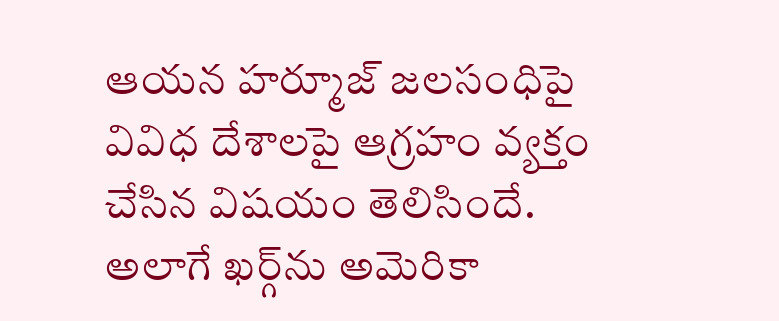ఆయన హర్మూజ్ జలసంధిపై వివిధ దేశాలపై ఆగ్రహం వ్యక్తం చేసిన విషయం తెలిసిందే. అలాగే ఖర్గ్‌ను అమెరికా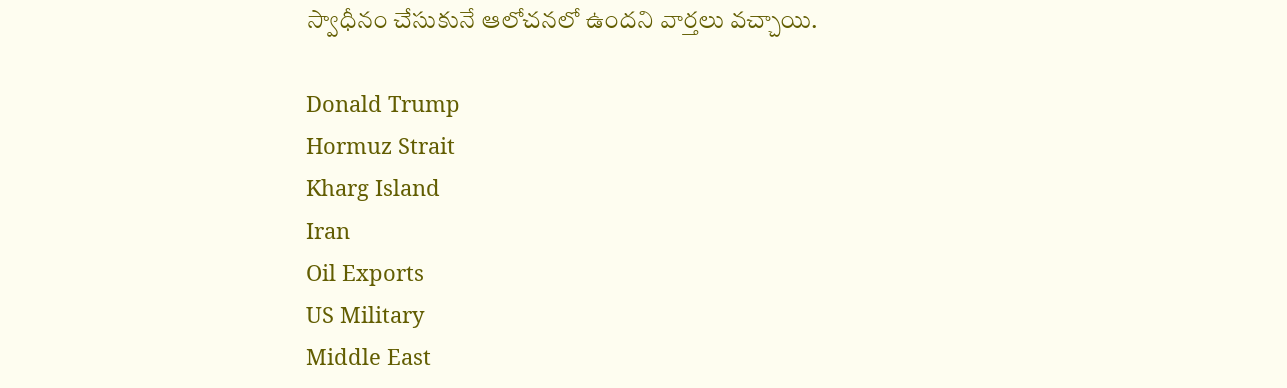స్వాధీనం చేసుకునే ఆలోచనలో ఉందని వార్తలు వచ్చాయి.

Donald Trump
Hormuz Strait
Kharg Island
Iran
Oil Exports
US Military
Middle East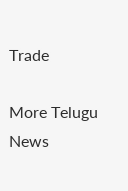Trade

More Telugu News